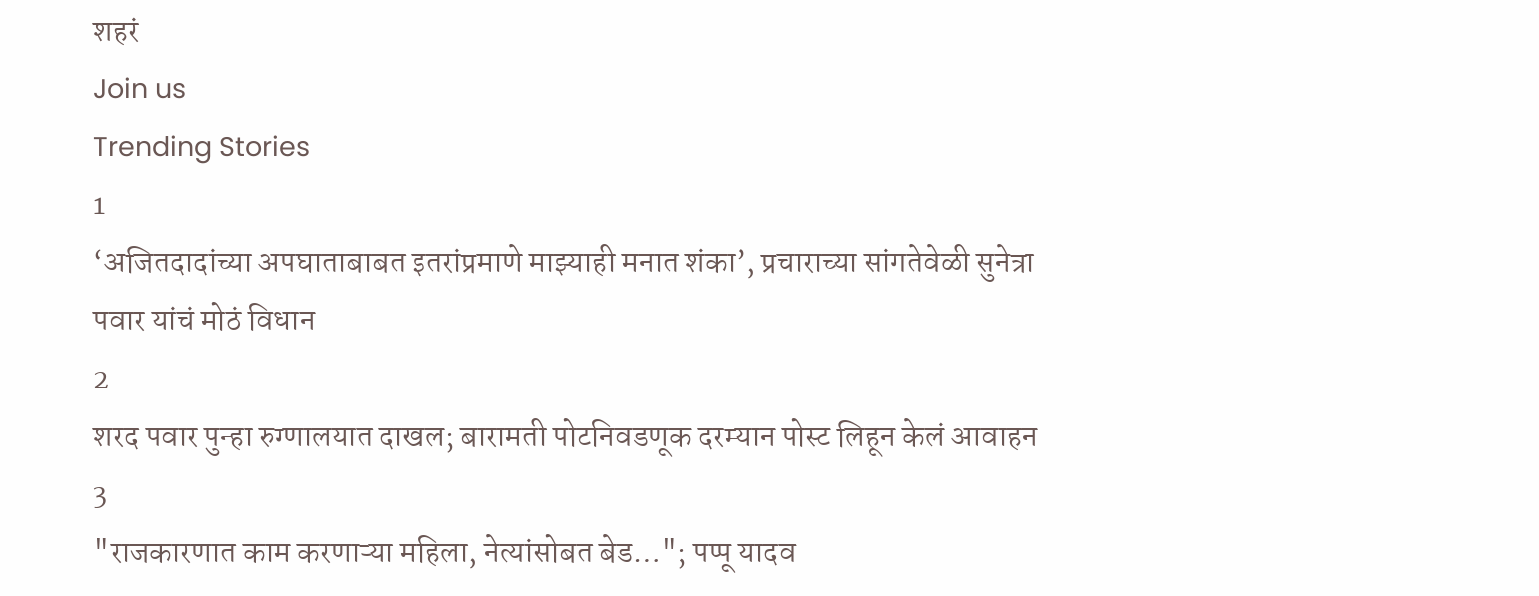शहरं
Join us
Trending Stories
1
‘अजितदादांच्या अपघाताबाबत इतरांप्रमाणे माझ्याही मनात शंका’, प्रचाराच्या सांगतेवेळी सुनेत्रा पवार यांचं मोठं विधान
2
शरद पवार पुन्हा रुग्णालयात दाखल; बारामती पोटनिवडणूक दरम्यान पोस्ट लिहून केलं आवाहन
3
"राजकारणात काम करणाऱ्या महिला, नेत्यांसोबत बेड…"; पप्पू यादव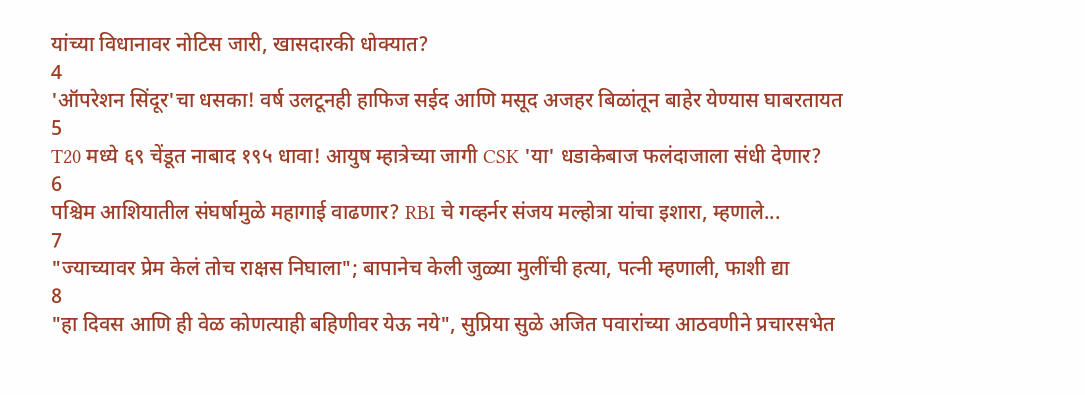यांच्या विधानावर नोटिस जारी, खासदारकी धोक्यात?
4
'ऑपरेशन सिंदूर'चा धसका! वर्ष उलटूनही हाफिज सईद आणि मसूद अजहर बिळांतून बाहेर येण्यास घाबरतायत
5
T20 मध्ये ६९ चेंडूत नाबाद १९५ धावा! आयुष म्हात्रेच्या जागी CSK 'या' धडाकेबाज फलंदाजाला संधी देणार?
6
पश्चिम आशियातील संघर्षामुळे महागाई वाढणार? RBI चे गव्हर्नर संजय मल्होत्रा यांचा इशारा, म्हणाले...
7
"ज्याच्यावर प्रेम केलं तोच राक्षस निघाला"; बापानेच केली जुळ्या मुलींची हत्या, पत्नी म्हणाली, फाशी द्या
8
"हा दिवस आणि ही वेळ कोणत्याही बहिणीवर येऊ नये", सुप्रिया सुळे अजित पवारांच्या आठवणीने प्रचारसभेत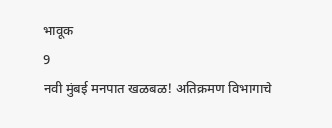भावूक
9
नवी मुंबई मनपात खळबळ! अतिक्रमण विभागाचे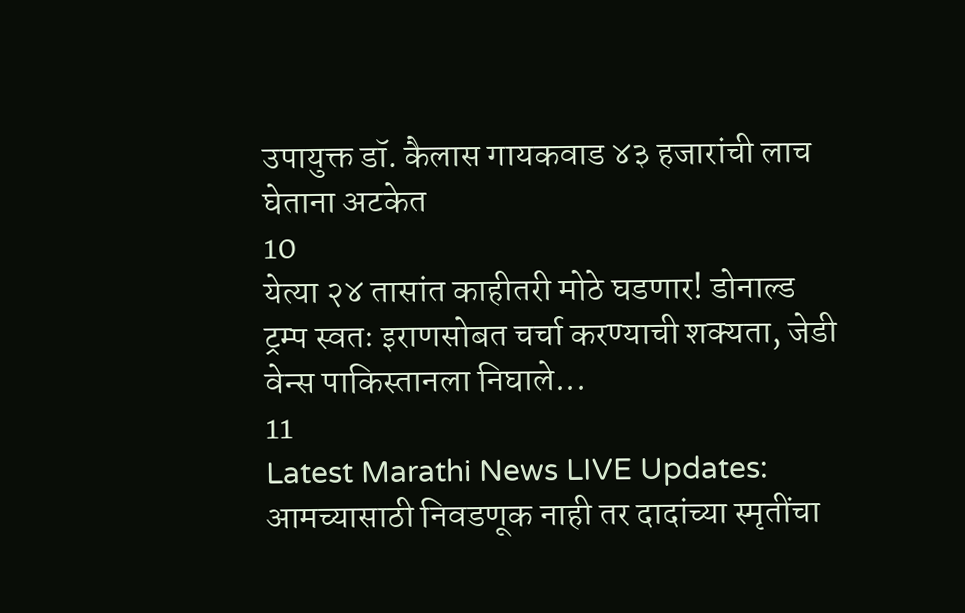उपायुक्त डॉ. कैलास गायकवाड ४३ हजारांची लाच घेताना अटकेत
10
येत्या २४ तासांत काहीतरी मोठे घडणार! डोनाल्ड ट्रम्प स्वतः इराणसोबत चर्चा करण्याची शक्यता, जेडी वेन्स पाकिस्तानला निघाले...
11
Latest Marathi News LIVE Updates: आमच्यासाठी निवडणूक नाही तर दादांच्या स्मृतींचा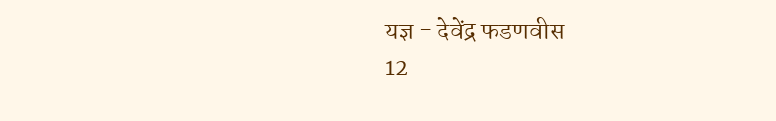यज्ञ - देवेंद्र फडणवीस
12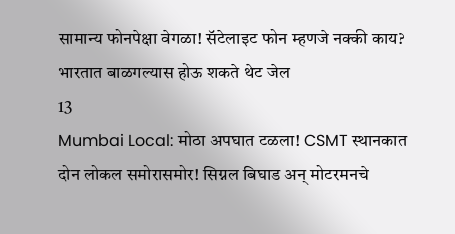सामान्य फोनपेक्षा वेगळा! सॅटेलाइट फोन म्हणजे नक्की काय? भारतात बाळगल्यास होऊ शकते थेट जेल
13
Mumbai Local: मोठा अपघात टळला! CSMT स्थानकात दोन लोकल समोरासमोर! सिग्नल बिघाड अन् मोटरमनचे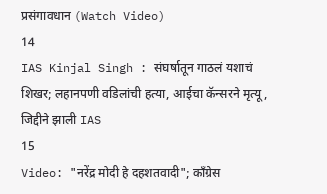प्रसंगावधान (Watch Video)
14
IAS Kinjal Singh : संघर्षातून गाठलं यशाचं शिखर; लहानपणी वडिलांची हत्या, आईचा कॅन्सरने मृत्यू, जिद्दीने झाली IAS
15
Video: "नरेंद्र मोदी हे दहशतवादी"; काँग्रेस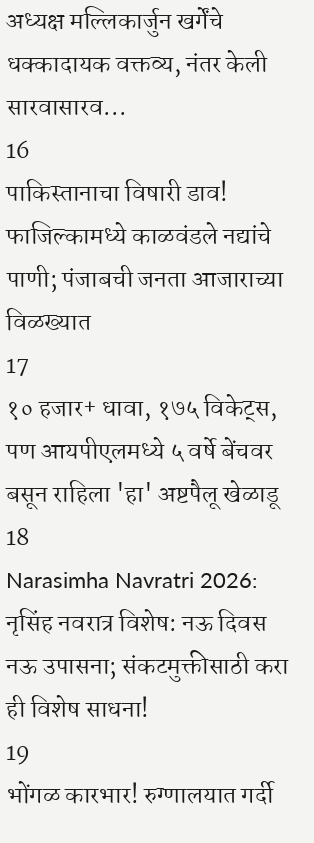अध्यक्ष मल्लिकार्जुन खर्गेंचे धक्कादायक वक्तव्य, नंतर केली सारवासारव...
16
पाकिस्तानाचा विषारी डाव! फाजिल्कामध्ये काळवंडले नद्यांचे पाणी; पंजाबची जनता आजाराच्या विळख्यात
17
१० हजार+ धावा, १७५ विकेट्स, पण आयपीएलमध्ये ५ वर्षे बेंचवर बसून राहिला 'हा' अष्टपैलू खेळाडू
18
Narasimha Navratri 2026: नृसिंह नवरात्र विशेष: नऊ दिवस नऊ उपासना; संकटमुक्तीसाठी करा ही विशेष साधना!
19
भोंगळ कारभार! रुग्णालयात गर्दी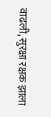वाढली, सुरक्षा रक्षक झाला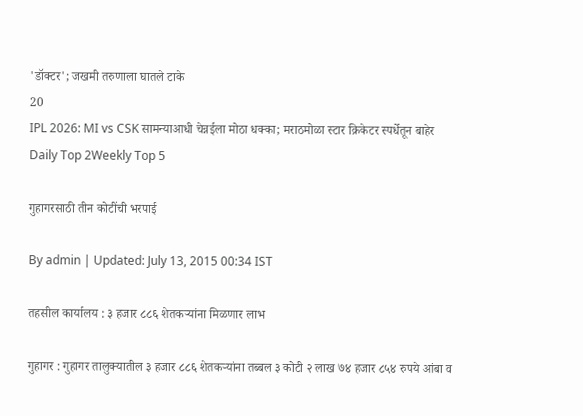'डॉक्टर'; जखमी तरुणाला घातले टाके
20
IPL 2026: MI vs CSK सामन्याआधी चेन्नईला मोठा धक्का; मराठमोळा स्टार क्रिकेटर स्पर्धेतून बाहेर
Daily Top 2Weekly Top 5

गुहागरसाठी तीन कोटींची भरपाई

By admin | Updated: July 13, 2015 00:34 IST

तहसील कार्यालय : ३ हजार ८८६ शेतकऱ्यांना मिळणार लाभ

गुहागर : गुहागर तालुक्यातील ३ हजार ८८६ शेतकऱ्यांना तब्बल ३ कोटी २ लाख ७४ हजार ८५४ रुपये आंबा व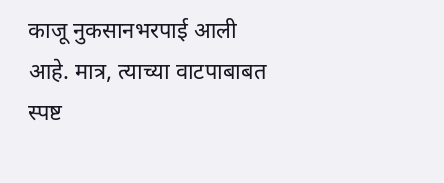काजू नुकसानभरपाई आली आहे. मात्र, त्याच्या वाटपाबाबत स्पष्ट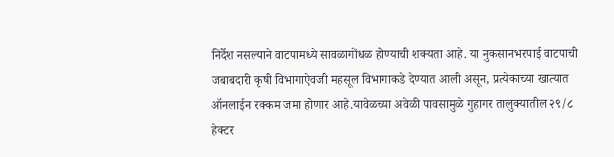निर्देश नसल्याने वाटपामध्ये सावळागोंधळ होण्याची शक्यता आहे. या नुकसानभरपाई वाटपाची जबाबदारी कृषी विभागाऐवजी महसूल विभागाकडे देण्यात आली असून, प्रत्येकाच्या खात्यात ऑनलाईन रक्कम जमा होणार आहे.यावेळच्या अवेळी पावसामुळे गुहागर तालुक्यातील २९/८ हेक्टर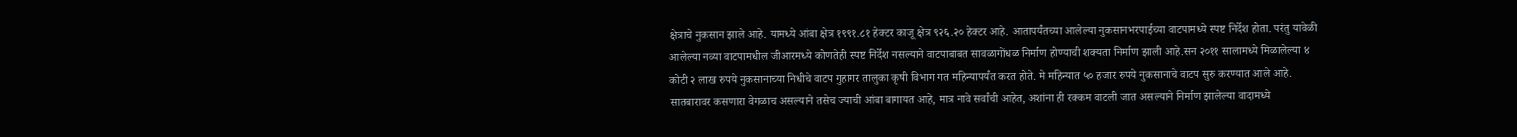क्षेत्राचे नुकसान झाले आहे. यामध्ये आंबा क्षेत्र १९९१.८१ हेक्टर काजू क्षेत्र ९२६.२० हेक्टर आहे. आतापर्यंतच्या आलेल्या नुकसानभरपाईच्या वाटपामध्ये स्पष्ट निर्देश होता. परंतु यावेळी आलेल्या नव्या वाटपामधील जीआरमध्ये कोणतेही स्पष्ट निर्देश नसल्याने वाटपाबाबत सावळागोंधळ निर्माण होण्याची शक्यता निर्माण झाली आहे.सन २०११ सालामध्ये मिळालेल्या ४ कोटी २ लाख रुपये नुकसानाच्या निधीचे वाटप गुहागर तालुका कृषी विभाग गत महिन्यापर्यंत करत होते. मे महिन्यात ५० हजार रुपये नुकसानाचे वाटप सुरु करण्यात आले आहे. सातबारावर कसणारा वेगळाच असल्याने तसेच ज्याची आंबा बागायत आहे, मात्र नावे सर्वांची आहेत, अशांना ही रक्कम वाटली जात असल्याने निर्माण झालेल्या वादामध्ये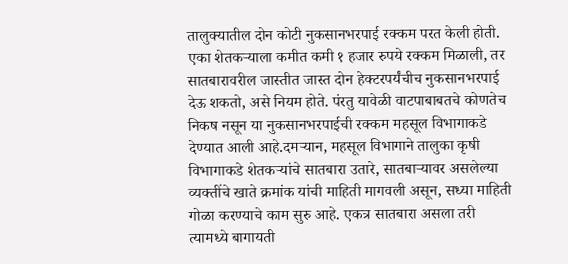तालुक्यातील दोन कोटी नुकसानभरपाई रक्कम परत केली होती. एका शेतकऱ्याला कमीत कमी १ हजार रुपये रक्कम मिळाली, तर सातबारावरील जास्तीत जास्त दोन हेक्टरपर्यंचीच नुकसानभरपाई देऊ शकतो, असे नियम होते. पंरतु यावेळी वाटपाबाबतचे कोणतेच निकष नसून या नुकसानभरपाईची रक्कम महसूल विभागाकडे देण्यात आली आहे.दमऱ्यान, महसूल विभागाने तालुका कृषी विभागाकडे शेतकऱ्यांचे सातबारा उतारे, सातबाऱ्यावर असलेल्या व्यक्तींचे खाते क्रमांक यांची माहिती मागवली असून, सध्या माहिती गोळा करण्याचे काम सुरु आहे. एकत्र सातबारा असला तरी त्यामध्ये बागायती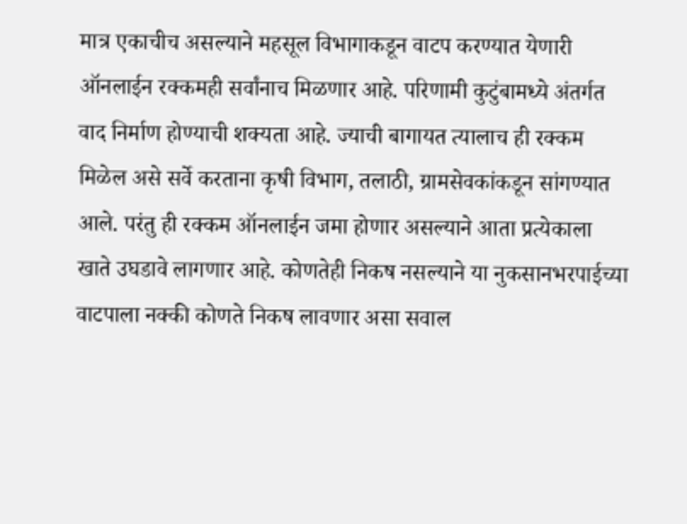मात्र एकाचीच असल्याने महसूल विभागाकडून वाटप करण्यात येणारी ऑनलाईन रक्कमही सर्वांनाच मिळणार आहे. परिणामी कुटुंबामध्ये अंतर्गत वाद निर्माण होण्याची शक्यता आहे. ज्याची बागायत त्यालाच ही रक्कम मिळेल असे सर्वे करताना कृषी विभाग, तलाठी, ग्रामसेवकांकडून सांगण्यात आले. परंतु ही रक्कम ऑनलाईन जमा होणार असल्याने आता प्रत्येकाला खाते उघडावे लागणार आहे. कोणतेही निकष नसल्याने या नुकसानभरपाईच्या वाटपाला नक्की कोणते निकष लावणार असा सवाल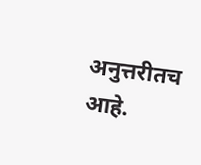अनुत्तरीतच आहे.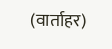(वार्ताहर)